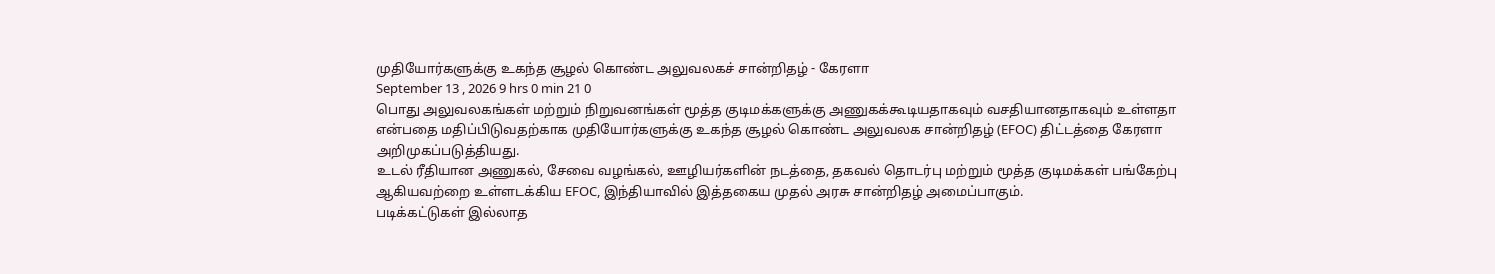முதியோர்களுக்கு உகந்த சூழல் கொண்ட அலுவலகச் சான்றிதழ் - கேரளா
September 13 , 2026 9 hrs 0 min 21 0
பொது அலுவலகங்கள் மற்றும் நிறுவனங்கள் மூத்த குடிமக்களுக்கு அணுகக்கூடியதாகவும் வசதியானதாகவும் உள்ளதா என்பதை மதிப்பிடுவதற்காக முதியோர்களுக்கு உகந்த சூழல் கொண்ட அலுவலக சான்றிதழ் (EFOC) திட்டத்தை கேரளா அறிமுகப்படுத்தியது.
உடல் ரீதியான அணுகல், சேவை வழங்கல், ஊழியர்களின் நடத்தை, தகவல் தொடர்பு மற்றும் மூத்த குடிமக்கள் பங்கேற்பு ஆகியவற்றை உள்ளடக்கிய EFOC, இந்தியாவில் இத்தகைய முதல் அரசு சான்றிதழ் அமைப்பாகும்.
படிக்கட்டுகள் இல்லாத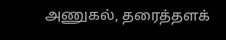அணுகல், தரைத்தளக்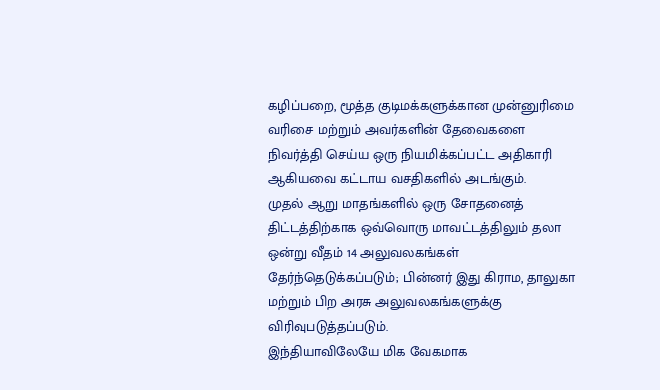கழிப்பறை, மூத்த குடிமக்களுக்கான முன்னுரிமை வரிசை மற்றும் அவர்களின் தேவைகளை நிவர்த்தி செய்ய ஒரு நியமிக்கப்பட்ட அதிகாரி ஆகியவை கட்டாய வசதிகளில் அடங்கும்.
முதல் ஆறு மாதங்களில் ஒரு சோதனைத் திட்டத்திற்காக ஒவ்வொரு மாவட்டத்திலும் தலா ஒன்று வீதம் 14 அலுவலகங்கள் தேர்ந்தெடுக்கப்படும்; பின்னர் இது கிராம, தாலுகா மற்றும் பிற அரசு அலுவலகங்களுக்கு விரிவுபடுத்தப்படும்.
இந்தியாவிலேயே மிக வேகமாக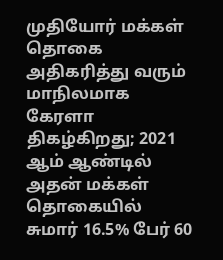முதியோர் மக்கள் தொகை அதிகரித்து வரும் மாநிலமாக கேரளா திகழ்கிறது; 2021 ஆம் ஆண்டில் அதன் மக்கள் தொகையில் சுமார் 16.5% பேர் 60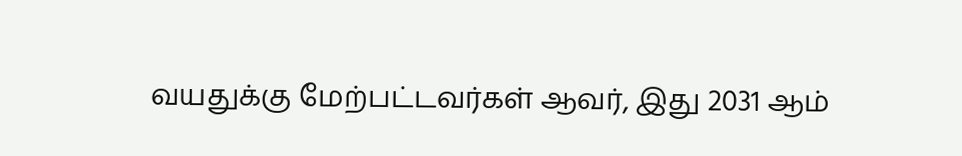வயதுக்கு மேற்பட்டவர்கள் ஆவர், இது 2031 ஆம்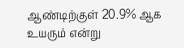ஆண்டிற்குள் 20.9% ஆக உயரும் என்று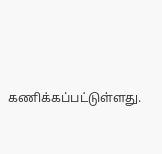கணிக்கப்பட்டுள்ளது.